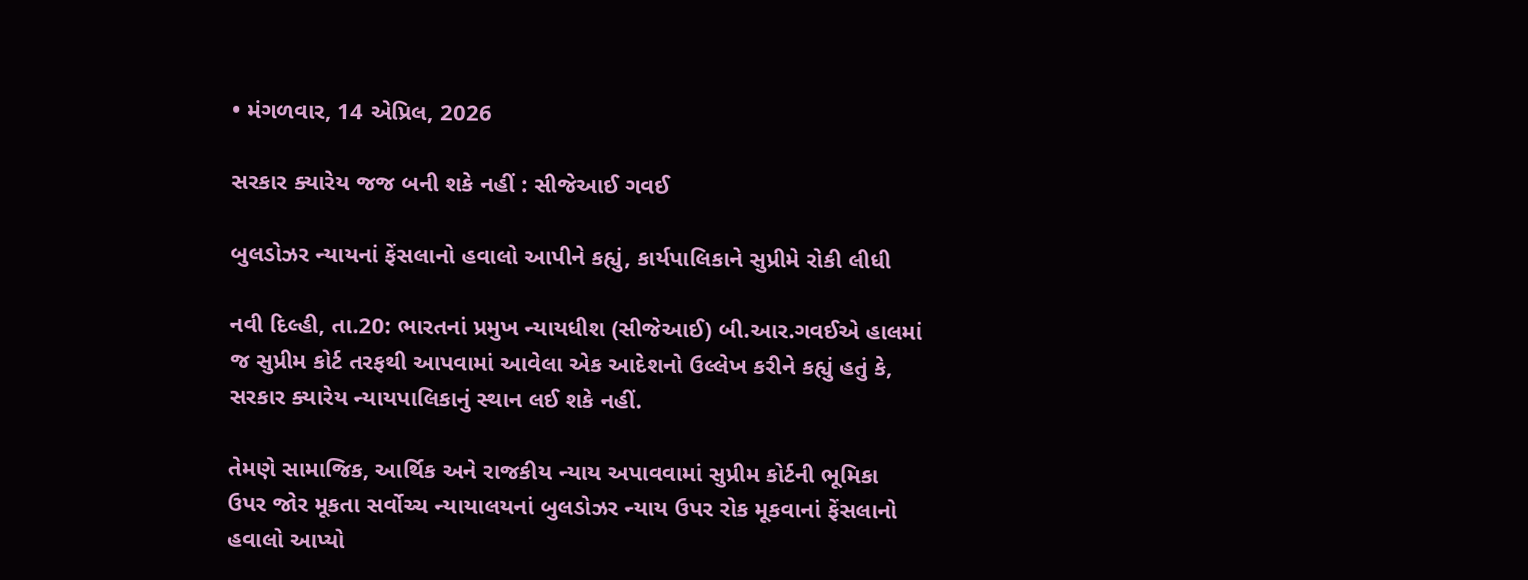• મંગળવાર, 14 એપ્રિલ, 2026

સરકાર ક્યારેય જજ બની શકે નહીં : સીજેઆઈ ગવઈ

બુલડોઝર ન્યાયનાં ફેંસલાનો હવાલો આપીને કહ્યું, કાર્યપાલિકાને સુપ્રીમે રોકી લીધી

નવી દિલ્હી, તા.20: ભારતનાં પ્રમુખ ન્યાયધીશ (સીજેઆઈ) બી.આર.ગવઈએ હાલમાં જ સુપ્રીમ કોર્ટ તરફથી આપવામાં આવેલા એક આદેશનો ઉલ્લેખ કરીને કહ્યું હતું કે, સરકાર ક્યારેય ન્યાયપાલિકાનું સ્થાન લઈ શકે નહીં.

તેમણે સામાજિક, આર્થિક અને રાજકીય ન્યાય અપાવવામાં સુપ્રીમ કોર્ટની ભૂમિકા ઉપર જોર મૂકતા સર્વોચ્ચ ન્યાયાલયનાં બુલડોઝર ન્યાય ઉપર રોક મૂકવાનાં ફેંસલાનો હવાલો આપ્યો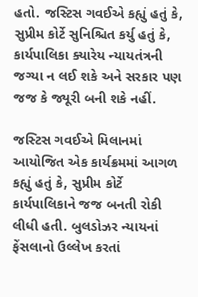હતો. જસ્ટિસ ગવઈએ કહ્યું હતું કે, સુપ્રીમ કોર્ટે સુનિશ્ચિત કર્યુ હતું કે, કાર્યપાલિકા ક્યારેય ન્યાયતંત્રની જગ્યા ન લઈ શકે અને સરકાર પણ જજ કે જ્યૂરી બની શકે નહીં.

જસ્ટિસ ગવઈએ મિલાનમાં આયોજિત એક કાર્યક્રમમાં આગળ કહ્યું હતું કે, સુપ્રીમ કોર્ટે કાર્યપાલિકાને જજ બનતી રોકી લીધી હતી. બુલડોઝર ન્યાયનાં ફેંસલાનો ઉલ્લેખ કરતાં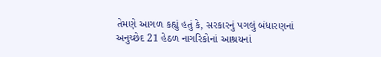તેમણે આગળ કહ્યું હતું કે, સરકારનું પગલું બંધારણનાં અનુચ્છેદ 21 હેઠળ નાગરિકોનાં આશ્રયનાં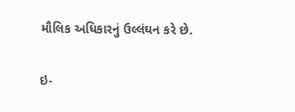મૌલિક અધિકારનું ઉલ્લંઘન કરે છે.

ઇ-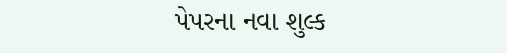પેપરના નવા શુલ્ક